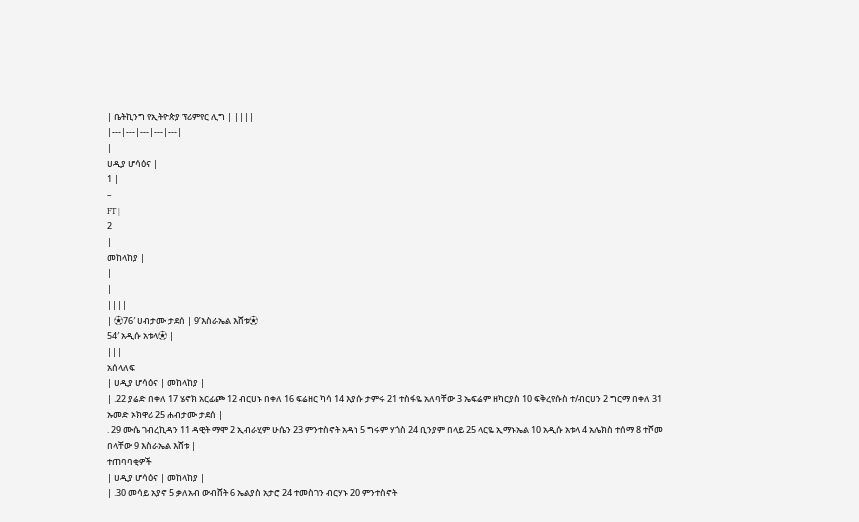| ቤትኪንግ የኢትዮጵያ ፕሪምየር ሊግ | ||||
|---|---|---|---|---|
|
ሀዲያ ሆሳዕና |
1 |
–
FT |
2
|
መከላከያ |
|
|
||||
| ⚽76′ ሀብታሙ ታደሰ | 9’እስራኤል እሸቱ⚽
54′ አዲሱ አቱላ⚽ |
|||
አሰላለፍ
| ሀዲያ ሆሳዕና | መከላከያ |
| .22 ያሬድ በቀለ 17 ሄኖክ አርፊጮ 12 ብርሀኑ በቀለ 16 ፍሬዘር ካሳ 14 እያሱ ታምሩ 21 ተስፋዬ አለባቸው 3 ኤፍሬም ዘካርያስ 10 ፍቅረየሱስ ተ/ብርሀን 2 ግርማ በቀለ 31 ኡመድ ኦክዋሪ 25 ሐብታሙ ታደሰ |
. 29 ሙሴ ገብረኪዳን 11 ዳዊት ማሞ 2 ኢብራሂም ሁሴን 23 ምንተስኖት አዳነ 5 ግሩም ሃጎስ 24 ቢንያም በላይ 25 ላርዬ ኢማኑኤል 10 አዲሱ አቱላ 4 አሌክስ ተሰማ 8 ተሾመ በላቸው 9 እስራኤል እሸቱ |
ተጠባባቂዎች
| ሀዲያ ሆሳዕና | መከላከያ |
| .30 መሳይ አያኖ 5 ቃለአብ ውብሸት 6 ኤልያስ አታሮ 24 ተመስገን ብርሃኑ 20 ምንተስኖት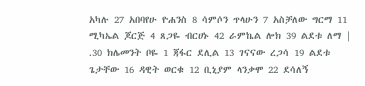አካሉ 27 አበባየሁ ዮሐንስ 8 ሳምሶን ጥላሁን 7 አስቻለው ግርማ 11 ሚካኤል ጆርጅ 4 ጸጋዬ ብርሀኑ 42 ራምኬል ሎክ 39 ልደቱ ለማ |
.30 ክሌመንት ቦዬ 1 ጃፋር ደሊል 13 ገናናው ረጋሳ 19 ልደቱ ጌታቸው 16 ዳዊት ወርቁ 12 ቢኒያም ላንቃሞ 22 ደሳለኝ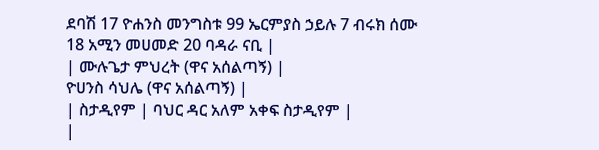ደባሽ 17 ዮሐንስ መንግስቱ 99 ኤርምያስ ኃይሉ 7 ብሩክ ሰሙ 18 አሚን መሀመድ 20 ባዳራ ናቢ |
| ሙሉጌታ ምህረት (ዋና አሰልጣኝ) |
ዮሀንስ ሳህሌ (ዋና አሰልጣኝ) |
| ስታዲየም | ባህር ዳር አለም አቀፍ ስታዲየም |
|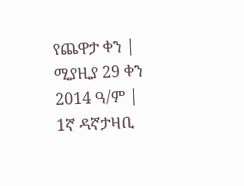የጨዋታ ቀን | ሚያዚያ 29 ቀን 2014 ዓ/ም |
1ኛ ዳኛታዛቢ